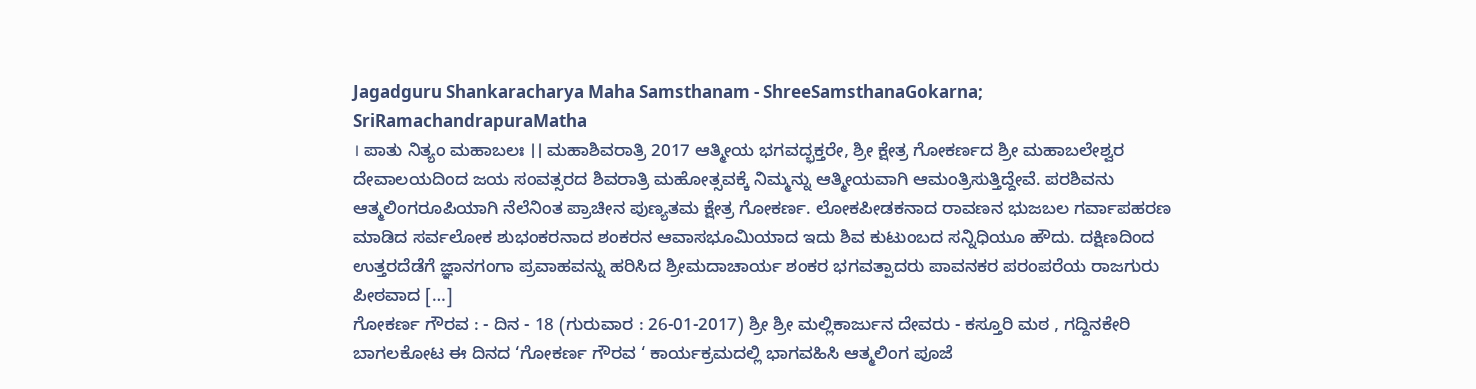Jagadguru Shankaracharya Maha Samsthanam - ShreeSamsthanaGokarna; SriRamachandrapuraMatha
। ಪಾತು ನಿತ್ಯಂ ಮಹಾಬಲಃ ।। ಮಹಾಶಿವರಾತ್ರಿ 2017 ಆತ್ಮೀಯ ಭಗವದ್ಭಕ್ತರೇ, ಶ್ರೀ ಕ್ಷೇತ್ರ ಗೋಕರ್ಣದ ಶ್ರೀ ಮಹಾಬಲೇಶ್ವರ ದೇವಾಲಯದಿಂದ ಜಯ ಸಂವತ್ಸರದ ಶಿವರಾತ್ರಿ ಮಹೋತ್ಸವಕ್ಕೆ ನಿಮ್ಮನ್ನು ಆತ್ಮೀಯವಾಗಿ ಆಮಂತ್ರಿಸುತ್ತಿದ್ದೇವೆ. ಪರಶಿವನು ಆತ್ಮಲಿಂಗರೂಪಿಯಾಗಿ ನೆಲೆನಿಂತ ಪ್ರಾಚೀನ ಪುಣ್ಯತಮ ಕ್ಷೇತ್ರ ಗೋಕರ್ಣ. ಲೋಕಪೀಡಕನಾದ ರಾವಣನ ಭುಜಬಲ ಗರ್ವಾಪಹರಣ ಮಾಡಿದ ಸರ್ವಲೋಕ ಶುಭಂಕರನಾದ ಶಂಕರನ ಆವಾಸಭೂಮಿಯಾದ ಇದು ಶಿವ ಕುಟುಂಬದ ಸನ್ನಿಧಿಯೂ ಹೌದು. ದಕ್ಷಿಣದಿಂದ ಉತ್ತರದೆಡೆಗೆ ಜ್ಞಾನಗಂಗಾ ಪ್ರವಾಹವನ್ನು ಹರಿಸಿದ ಶ್ರೀಮದಾಚಾರ್ಯ ಶಂಕರ ಭಗವತ್ಪಾದರು ಪಾವನಕರ ಪರಂಪರೆಯ ರಾಜಗುರು ಪೀಠವಾದ […]
ಗೋಕರ್ಣ ಗೌರವ : - ದಿನ - 18 (ಗುರುವಾರ : 26-01-2017) ಶ್ರೀ ಶ್ರೀ ಮಲ್ಲಿಕಾರ್ಜುನ ದೇವರು - ಕಸ್ತೂರಿ ಮಠ , ಗದ್ದಿನಕೇರಿ ಬಾಗಲಕೋಟ ಈ ದಿನದ ‘ಗೋಕರ್ಣ ಗೌರವ ‘ ಕಾರ್ಯಕ್ರಮದಲ್ಲಿ ಭಾಗವಹಿಸಿ ಆತ್ಮಲಿಂಗ ಪೂಜೆ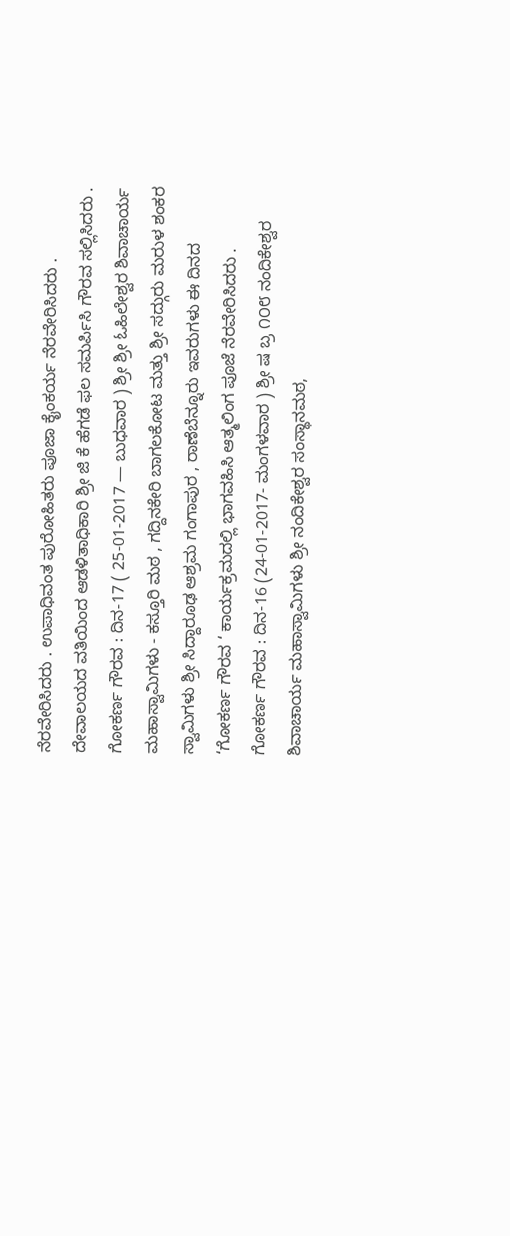ನೆರವೇರಿಸಿದರು . ಉಪಾಧಿವಂತ ಪುರೋಹಿತರು ಪೂಜಾ ಕೈಂಕರ್ಯ ನೆರವೇರಿಸಿದರು . ದೇವಾಲಯದ ವತಿಯಿಂದ ಆಡಳಿತಾಧಿಕಾರಿ ಶ್ರೀ ಜಿ ಕೆ ಹೆಗಡೆ ಫಲ ಸಮರ್ಪಿಸಿ ಗೌರವ ಸಲ್ಲಿಸಿದರು .
ಗೋಕರ್ಣ ಗೌರವ : ದಿನ-17 ( 25-01-2017 — ಬುಧವಾರ ) ಶ್ರೀ ಶ್ರೀ ಓಹಿಲೇಶ್ವರ ಶಿವಾಚಾರ್ಯ ಮಹಾಸ್ವಾಮಿಗಳು - ಕಸ್ತೂರಿ ಮಠ , ಗದ್ದಿನಕೇರಿ ಬಾಗಲಕೋಟ ಮತ್ತು ಶ್ರೀ ಸದ್ಗುರು ಮರುಳ ಶಂಕರ ಸ್ವಾಮಿಗಳು ಶ್ರೀ ಸಿದ್ದಾರೂಢ ಆಶ್ರಮ ಗಂಗಾಪುರ , ರಾಣೆಬೆನ್ನೂರು ಇವರುಗಳು ಈ ದಿನದ ‘ಗೋಕರ್ಣ ಗೌರವ ‘ ಕಾರ್ಯಕ್ರಮದಲ್ಲಿ ಭಾಗವಹಿಸಿ ಆತ್ಮಲಿಂಗ ಪೂಜೆ ನೆರವೇರಿಸಿದರು .
ಗೋಕರ್ಣ ಗೌರವ : ದಿನ-16 (24-01-2017- ಮಂಗಳವಾರ ) ಶ್ರೀ ಷ ಬ್ರ ೧೦೮ ನಂದಿಕೇಶ್ವರ ಶಿವಾಚಾರ್ಯ ಮಹಾಸ್ವಾಮಿಗಳು ಶ್ರೀ ನಂದಿಕೇಶ್ವರ ಸಂಸ್ಥಾನಮಠ,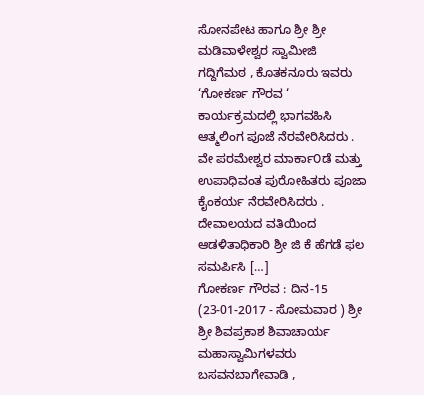ಸೋನಪೇಟ ಹಾಗೂ ಶ್ರೀ ಶ್ರೀ ಮಡಿವಾಳೇಶ್ವರ ಸ್ವಾಮೀಜಿ ಗದ್ದಿಗೆಮಠ , ಕೊತಕನೂರು ಇವರು ‘ಗೋಕರ್ಣ ಗೌರವ ‘ ಕಾರ್ಯಕ್ರಮದಲ್ಲಿ ಭಾಗವಹಿಸಿ ಆತ್ಮಲಿಂಗ ಪೂಜೆ ನೆರವೇರಿಸಿದರು . ವೇ ಪರಮೇಶ್ವರ ಮಾರ್ಕಾ೦ಡೆ ಮತ್ತು ಉಪಾಧಿವಂತ ಪುರೋಹಿತರು ಪೂಜಾ ಕೈಂಕರ್ಯ ನೆರವೇರಿಸಿದರು . ದೇವಾಲಯದ ವತಿಯಿಂದ ಆಡಳಿತಾಧಿಕಾರಿ ಶ್ರೀ ಜಿ ಕೆ ಹೆಗಡೆ ಫಲ ಸಮರ್ಪಿಸಿ […]
ಗೋಕರ್ಣ ಗೌರವ : ದಿನ-15 (23-01-2017 - ಸೋಮವಾರ ) ಶ್ರೀ ಶ್ರೀ ಶಿವಪ್ರಕಾಶ ಶಿವಾಚಾರ್ಯ ಮಹಾಸ್ವಾಮಿಗಳವರು ಬಸವನಬಾಗೇವಾಡಿ ,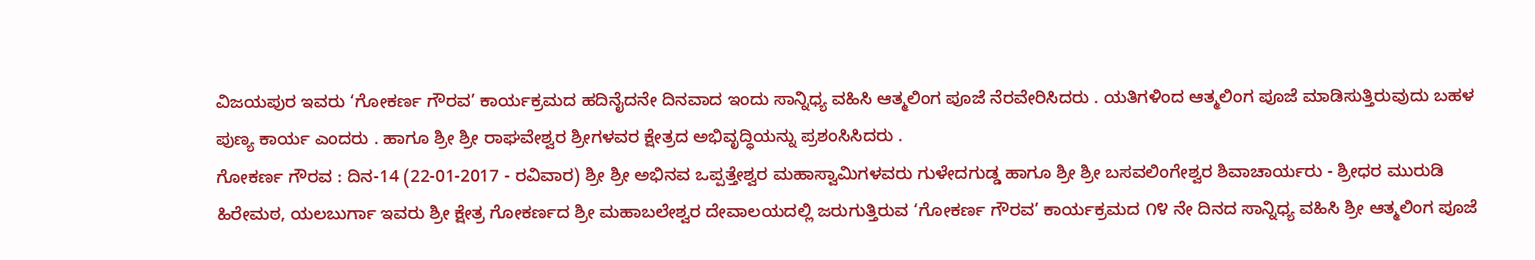ವಿಜಯಪುರ ಇವರು ‘ಗೋಕರ್ಣ ಗೌರವ’ ಕಾರ್ಯಕ್ರಮದ ಹದಿನೈದನೇ ದಿನವಾದ ಇಂದು ಸಾನ್ನಿಧ್ಯ ವಹಿಸಿ ಆತ್ಮಲಿಂಗ ಪೂಜೆ ನೆರವೇರಿಸಿದರು . ಯತಿಗಳಿಂದ ಆತ್ಮಲಿಂಗ ಪೂಜೆ ಮಾಡಿಸುತ್ತಿರುವುದು ಬಹಳ ಪುಣ್ಯ ಕಾರ್ಯ ಎಂದರು . ಹಾಗೂ ಶ್ರೀ ಶ್ರೀ ರಾಘವೇಶ್ವರ ಶ್ರೀಗಳವರ ಕ್ಷೇತ್ರದ ಅಭಿವೃದ್ಧಿಯನ್ನು ಪ್ರಶಂಸಿಸಿದರು .
ಗೋಕರ್ಣ ಗೌರವ : ದಿನ-14 (22-01-2017 - ರವಿವಾರ) ಶ್ರೀ ಶ್ರೀ ಅಭಿನವ ಒಪ್ಪತ್ತೇಶ್ವರ ಮಹಾಸ್ವಾಮಿಗಳವರು ಗುಳೇದಗುಡ್ಡ ಹಾಗೂ ಶ್ರೀ ಶ್ರೀ ಬಸವಲಿಂಗೇಶ್ವರ ಶಿವಾಚಾರ್ಯರು - ಶ್ರೀಧರ ಮುರುಡಿ ಹಿರೇಮಠ, ಯಲಬುರ್ಗಾ ಇವರು ಶ್ರೀ ಕ್ಷೇತ್ರ ಗೋಕರ್ಣದ ಶ್ರೀ ಮಹಾಬಲೇಶ್ವರ ದೇವಾಲಯದಲ್ಲಿ ಜರುಗುತ್ತಿರುವ ‘ಗೋಕರ್ಣ ಗೌರವ’ ಕಾರ್ಯಕ್ರಮದ ೧೪ ನೇ ದಿನದ ಸಾನ್ನಿಧ್ಯ ವಹಿಸಿ ಶ್ರೀ ಆತ್ಮಲಿಂಗ ಪೂಜೆ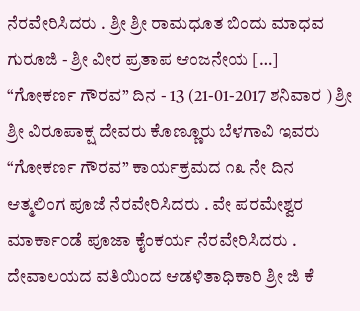ನೆರವೇರಿಸಿದರು . ಶ್ರೀ ಶ್ರೀ ರಾಮಧೂತ ಬಿಂದು ಮಾಧವ ಗುರೂಜಿ - ಶ್ರೀ ವೀರ ಪ್ರತಾಪ ಆಂಜನೇಯ […]
“ಗೋಕರ್ಣ ಗೌರವ” ದಿನ - 13 (21-01-2017 ಶನಿವಾರ ) ಶ್ರೀ ಶ್ರೀ ವಿರೂಪಾಕ್ಷ ದೇವರು ಕೊಣ್ಣೂರು ಬೆಳಗಾವಿ ಇವರು “ಗೋಕರ್ಣ ಗೌರವ” ಕಾರ್ಯಕ್ರಮದ ೧೩ ನೇ ದಿನ ಆತ್ಮಲಿಂಗ ಪೂಜೆ ನೆರವೇರಿಸಿದರು . ವೇ ಪರಮೇಶ್ವರ ಮಾರ್ಕಾ೦ಡೆ ಪೂಜಾ ಕೈಂಕರ್ಯ ನೆರವೇರಿಸಿದರು . ದೇವಾಲಯದ ವತಿಯಿಂದ ಆಡಳಿತಾಧಿಕಾರಿ ಶ್ರೀ ಜಿ ಕೆ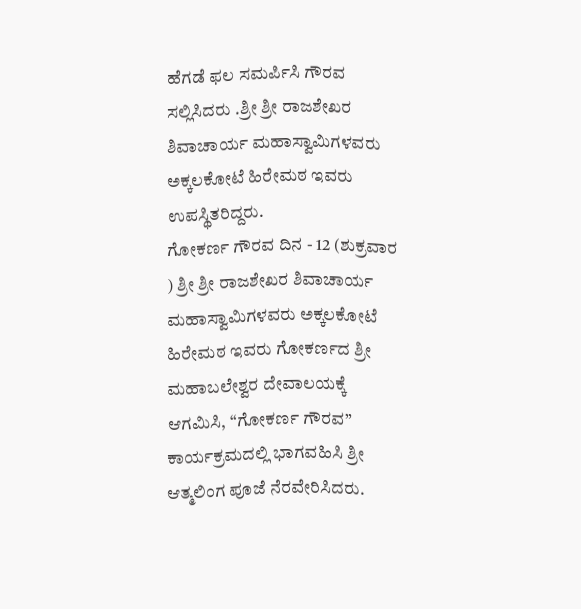ಹೆಗಡೆ ಫಲ ಸಮರ್ಪಿಸಿ ಗೌರವ ಸಲ್ಲಿಸಿದರು .ಶ್ರೀ ಶ್ರೀ ರಾಜಶೇಖರ ಶಿವಾಚಾರ್ಯ ಮಹಾಸ್ವಾಮಿಗಳವರು ಅಕ್ಕಲಕೋಟೆ ಹಿರೇಮಠ ಇವರು ಉಪಸ್ಥಿತರಿದ್ದರು.
ಗೋಕರ್ಣ ಗೌರವ ದಿನ - 12 (ಶುಕ್ರವಾರ ) ಶ್ರೀ ಶ್ರೀ ರಾಜಶೇಖರ ಶಿವಾಚಾರ್ಯ ಮಹಾಸ್ವಾಮಿಗಳವರು ಅಕ್ಕಲಕೋಟೆ ಹಿರೇಮಠ ಇವರು ಗೋಕರ್ಣದ ಶ್ರೀ ಮಹಾಬಲೇಶ್ವರ ದೇವಾಲಯಕ್ಕೆ ಆಗಮಿಸಿ, “ಗೋಕರ್ಣ ಗೌರವ” ಕಾರ್ಯಕ್ರಮದಲ್ಲಿ ಭಾಗವಹಿಸಿ ಶ್ರೀ ಆತ್ಮಲಿಂಗ ಪೂಜೆ ನೆರವೇರಿಸಿದರು.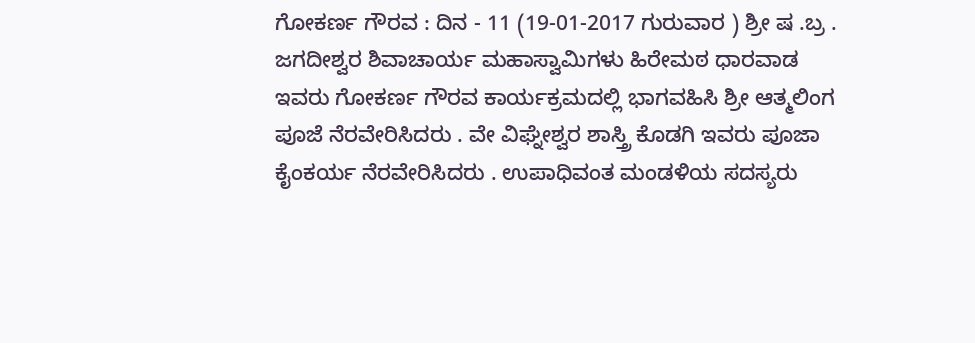ಗೋಕರ್ಣ ಗೌರವ : ದಿನ - 11 (19-01-2017 ಗುರುವಾರ ) ಶ್ರೀ ಷ .ಬ್ರ . ಜಗದೀಶ್ವರ ಶಿವಾಚಾರ್ಯ ಮಹಾಸ್ವಾಮಿಗಳು ಹಿರೇಮಠ ಧಾರವಾಡ ಇವರು ಗೋಕರ್ಣ ಗೌರವ ಕಾರ್ಯಕ್ರಮದಲ್ಲಿ ಭಾಗವಹಿಸಿ ಶ್ರೀ ಆತ್ಮಲಿಂಗ ಪೂಜೆ ನೆರವೇರಿಸಿದರು . ವೇ ವಿಘ್ನೇಶ್ವರ ಶಾಸ್ತ್ರಿ ಕೊಡಗಿ ಇವರು ಪೂಜಾ ಕೈಂಕರ್ಯ ನೆರವೇರಿಸಿದರು . ಉಪಾಧಿವಂತ ಮಂಡಳಿಯ ಸದಸ್ಯರು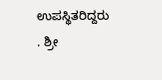ಉಪಸ್ಥಿತರಿದ್ದರು . ಶ್ರೀ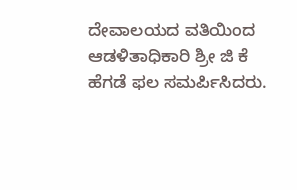ದೇವಾಲಯದ ವತಿಯಿಂದ ಆಡಳಿತಾಧಿಕಾರಿ ಶ್ರೀ ಜಿ ಕೆ ಹೆಗಡೆ ಫಲ ಸಮರ್ಪಿಸಿದರು.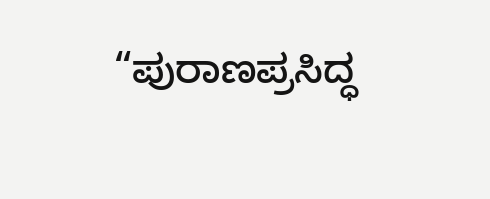“ಪುರಾಣಪ್ರಸಿದ್ಧ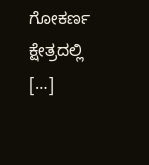ಗೋಕರ್ಣ ಕ್ಷೇತ್ರದಲ್ಲಿ […]